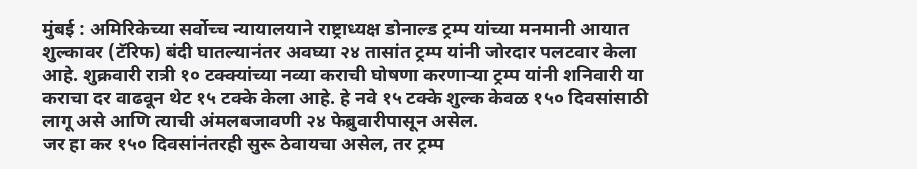मुंबई : अमिरिकेच्या सर्वोच्च न्यायालयाने राष्ट्राध्यक्ष डोनाल्ड ट्रम्प यांच्या मनमानी आयात शुल्कावर (टॅरिफ) बंदी घातल्यानंतर अवघ्या २४ तासांत ट्रम्प यांनी जोरदार पलटवार केला आहे. शुक्रवारी रात्री १० टक्क्यांच्या नव्या कराची घोषणा करणाऱ्या ट्रम्प यांनी शनिवारी या कराचा दर वाढवून थेट १५ टक्के केला आहे. हे नवे १५ टक्के शुल्क केवळ १५० दिवसांसाठी लागू असे आणि त्याची अंमलबजावणी २४ फेब्रुवारीपासून असेल.
जर हा कर १५० दिवसांनंतरही सुरू ठेवायचा असेल, तर ट्रम्प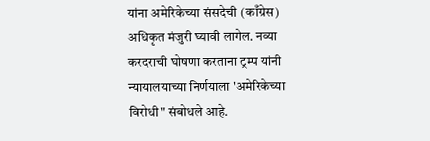यांना अमेरिकेच्या संसदेची (काँग्रेस) अधिकृत मंजुरी घ्यावी लागेल. नव्या करदराची घोषणा करताना ट्रम्प यांनी न्यायालयाच्या निर्णयाला 'अमेरिकेच्या विरोधी" संबोधले आहे.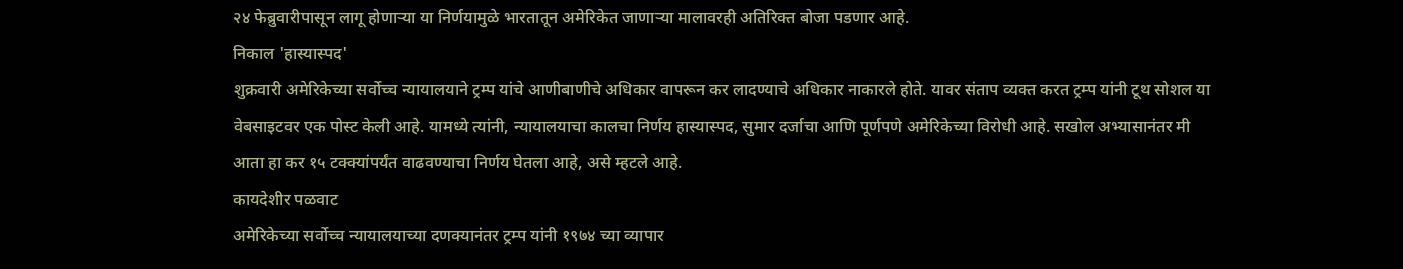२४ फेब्रुवारीपासून लागू होणाऱ्या या निर्णयामुळे भारतातून अमेरिकेत जाणाऱ्या मालावरही अतिरिक्त बोजा पडणार आहे.
निकाल 'हास्यास्पद'
शुक्रवारी अमेरिकेच्या सर्वोच्च न्यायालयाने ट्रम्प यांचे आणीबाणीचे अधिकार वापरून कर लादण्याचे अधिकार नाकारले होते. यावर संताप व्यक्त करत ट्रम्प यांनी टूथ सोशल या वेबसाइटवर एक पोस्ट केली आहे. यामध्ये त्यांनी, न्यायालयाचा कालचा निर्णय हास्यास्पद, सुमार दर्जाचा आणि पूर्णपणे अमेरिकेच्या विरोधी आहे. सखोल अभ्यासानंतर मी आता हा कर १५ टक्क्यांपर्यंत वाढवण्याचा निर्णय घेतला आहे, असे म्हटले आहे.
कायदेशीर पळवाट
अमेरिकेच्या सर्वोच्च न्यायालयाच्या दणक्यानंतर ट्रम्प यांनी १९७४ च्या व्यापार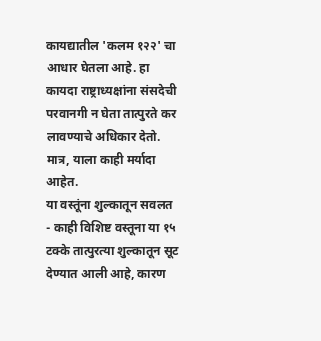कायद्यातील 'कलम १२२' चा आधार घेतला आहे. हा कायदा राष्ट्राध्यक्षांना संसदेची परवानगी न घेता तात्पुरते कर लावण्याचे अधिकार देतो. मात्र, याला काही मर्यादा आहेत.
या वस्तूंना शुल्कातून सवलत
- काही विशिष्ट वस्तूना या १५ टक्के तात्पुरत्या शुल्कातून सूट देण्यात आली आहे, कारण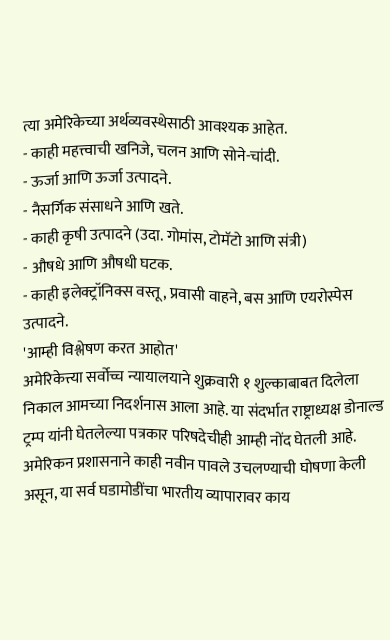त्या अमेरिकेच्या अर्थव्यवस्थेसाठी आवश्यक आहेत.
- काही महत्त्वाची खनिजे, चलन आणि सोने-चांदी.
- ऊर्जा आणि ऊर्जा उत्पादने.
- नैसर्गिक संसाधने आणि खते.
- काही कृषी उत्पादने (उदा. गोमांस, टोमॅटो आणि संत्री)
- औषधे आणि औषधी घटक.
- काही इलेक्ट्रॉनिक्स वस्तू, प्रवासी वाहने, बस आणि एयरोस्पेस उत्पादने.
'आम्ही विश्लेषण करत आहोत'
अमेरिकेत्त्या सर्वोच्च न्यायालयाने शुक्रवारी १ शुल्काबाबत दिलेला निकाल आमच्या निदर्शनास आला आहे. या संदर्भात राष्ट्राध्यक्ष डोनाल्ड ट्रम्प यांनी घेतलेल्या पत्रकार परिषदेचीही आम्ही नोंद घेतली आहे. अमेरिकन प्रशासनाने काही नवीन पावले उचलण्याची घोषणा केली असून, या सर्व घडामोडींचा भारतीय व्यापारावर काय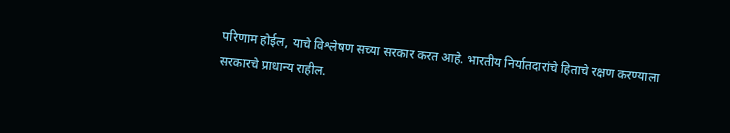परिणाम होईल, याचे विश्लेषण सच्या सरकार करत आहे. भारतीय निर्यातदारांचे हिताचे रक्षण करण्याला सरकारचे प्राधान्य राहील.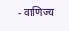- वाणिज्य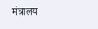मंत्रालय